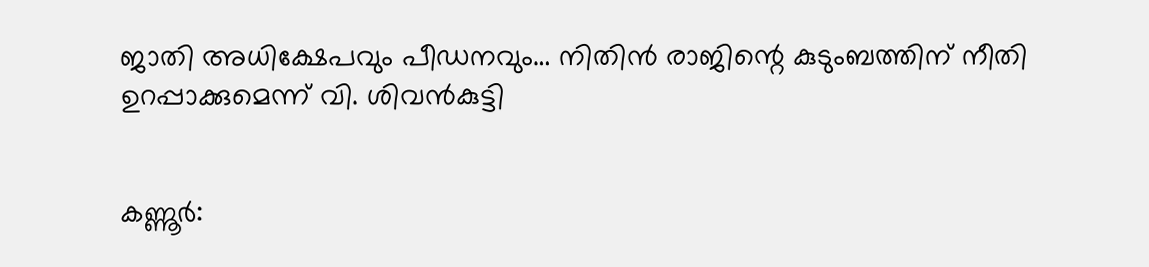ജാതി അധിക്ഷേപവും പീഡനവും… നിതിൻ രാജിന്റെ കുടുംബത്തിന് നീതി ഉറപ്പാക്കുമെന്ന് വി. ശിവൻകുട്ടി


കണ്ണൂർ: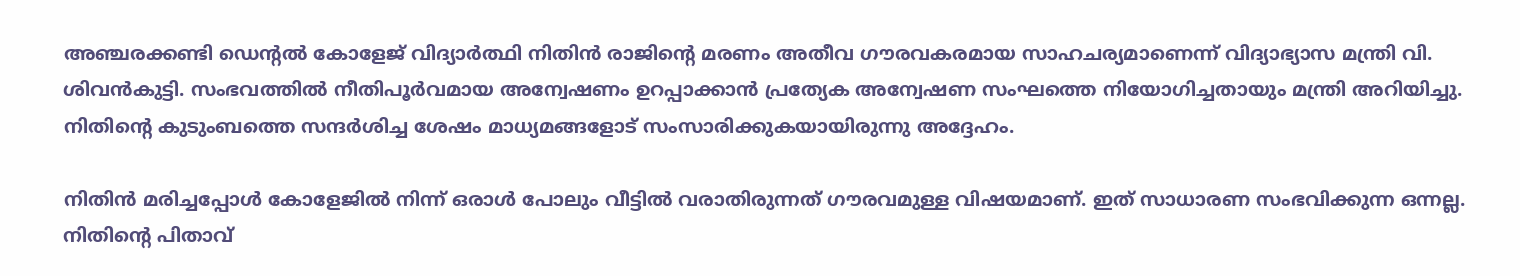അഞ്ചരക്കണ്ടി ഡെന്റൽ കോളേജ് വിദ്യാർത്ഥി നിതിൻ രാജിന്റെ മരണം അതീവ ഗൗരവകരമായ സാഹചര്യമാണെന്ന് വിദ്യാഭ്യാസ മന്ത്രി വി. ശിവൻകുട്ടി. സംഭവത്തിൽ നീതിപൂർവമായ അന്വേഷണം ഉറപ്പാക്കാൻ പ്രത്യേക അന്വേഷണ സംഘത്തെ നിയോഗിച്ചതായും മന്ത്രി അറിയിച്ചു. നിതിന്റെ കുടുംബത്തെ സന്ദർശിച്ച ശേഷം മാധ്യമങ്ങളോട് സംസാരിക്കുകയായിരുന്നു അദ്ദേഹം.

നിതിൻ മരിച്ചപ്പോൾ കോളേജിൽ നിന്ന് ഒരാൾ പോലും വീട്ടിൽ വരാതിരുന്നത് ഗൗരവമുള്ള വിഷയമാണ്. ഇത് സാധാരണ സംഭവിക്കുന്ന ഒന്നല്ല. നിതിന്റെ പിതാവ്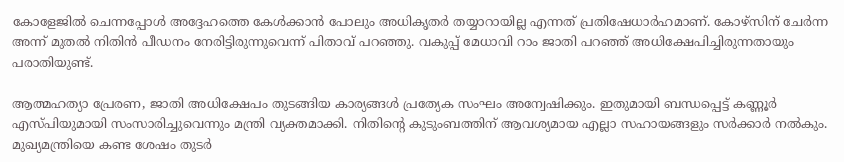കോളേജിൽ ചെന്നപ്പോൾ അദ്ദേഹത്തെ കേൾക്കാൻ പോലും അധികൃതർ തയ്യാറായില്ല എന്നത് പ്രതിഷേധാർഹമാണ്. കോഴ്സിന് ചേർന്ന അന്ന് മുതൽ നിതിൻ പീഡനം നേരിട്ടിരുന്നുവെന്ന് പിതാവ് പറഞ്ഞു. വകുപ്പ് മേധാവി റാം ജാതി പറഞ്ഞ് അധിക്ഷേപിച്ചിരുന്നതായും പരാതിയുണ്ട്.

ആത്മഹത്യാ പ്രേരണ, ജാതി അധിക്ഷേപം തുടങ്ങിയ കാര്യങ്ങൾ പ്രത്യേക സംഘം അന്വേഷിക്കും. ഇതുമായി ബന്ധപ്പെട്ട് കണ്ണൂർ എസ്പിയുമായി സംസാരിച്ചുവെന്നും മന്ത്രി വ്യക്തമാക്കി. നിതിന്റെ കുടുംബത്തിന് ആവശ്യമായ എല്ലാ സഹായങ്ങളും സർക്കാർ നൽകും. മുഖ്യമന്ത്രിയെ കണ്ട ശേഷം തുടർ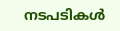നടപടികൾ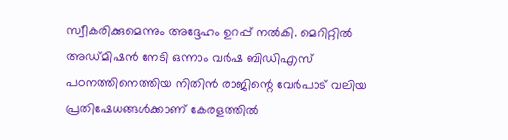സ്വീകരിക്കുമെന്നും അദ്ദേഹം ഉറപ്പ് നൽകി. മെറിറ്റിൽ അഡ്മിഷൻ നേടി ഒന്നാം വർഷ ബിഡിഎസ് പഠനത്തിനെത്തിയ നിതിൻ രാജിന്റെ വേർപാട് വലിയ പ്രതിഷേധങ്ങൾക്കാണ് കേരളത്തിൽ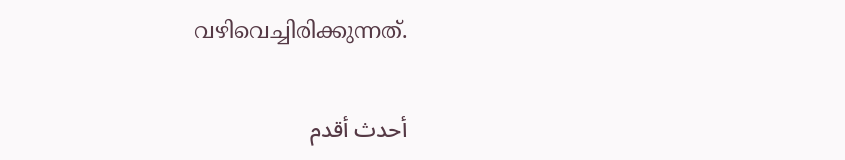വഴിവെച്ചിരിക്കുന്നത്.

أحدث أقدم